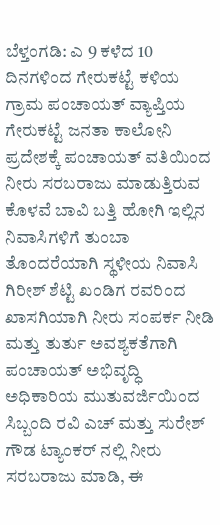ಬೆಳ್ತಂಗಡಿ: ಎ 9 ಕಳೆದ 10 ದಿನಗಳಿಂದ ಗೇರುಕಟ್ಟೆ ಕಳಿಯ ಗ್ರಾಮ ಪಂಚಾಯತ್ ವ್ಯಾಪ್ತಿಯ ಗೇರುಕಟ್ಟೆ ಜನತಾ ಕಾಲೋನಿ ಪ್ರದೇಶಕ್ಕೆ ಪಂಚಾಯತ್ ವತಿಯಿಂದ ನೀರು ಸರಬರಾಜು ಮಾಡುತ್ತಿರುವ ಕೊಳವೆ ಬಾವಿ ಬತ್ತಿ ಹೋಗಿ ಇಲ್ಲಿನ ನಿವಾಸಿಗಳಿಗೆ ತುಂಬಾ ತೊಂದರೆಯಾಗಿ ಸ್ಥಳೀಯ ನಿವಾಸಿ ಗಿರೀಶ್ ಶೆಟ್ಟಿ ಖಂಡಿಗ ರವರಿಂದ ಖಾಸಗಿಯಾಗಿ ನೀರು ಸಂಪರ್ಕ ನೀಡಿ ಮತ್ತು ತುರ್ತು ಅವಶ್ಯಕತೆಗಾಗಿ ಪಂಚಾಯತ್ ಅಭಿವೃದ್ಧಿ ಅಧಿಕಾರಿಯ ಮುತುವರ್ಜಿಯಿಂದ ಸಿಬ್ಬಂದಿ ರವಿ ಎಚ್ ಮತ್ತು ಸುರೇಶ್ ಗೌಡ ಟ್ಯಾಂಕರ್ ನಲ್ಲಿ ನೀರು ಸರಬರಾಜು ಮಾಡಿ, ಈ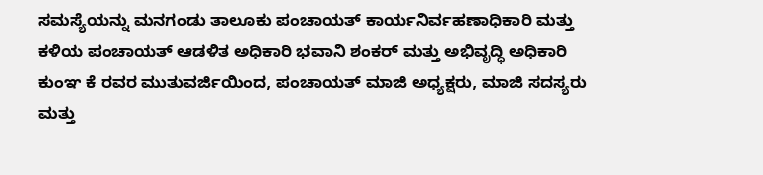ಸಮಸ್ಯೆಯನ್ನು ಮನಗಂಡು ತಾಲೂಕು ಪಂಚಾಯತ್ ಕಾರ್ಯನಿರ್ವಹಣಾಧಿಕಾರಿ ಮತ್ತು ಕಳಿಯ ಪಂಚಾಯತ್ ಆಡಳಿತ ಅಧಿಕಾರಿ ಭವಾನಿ ಶಂಕರ್ ಮತ್ತು ಅಭಿವೃದ್ಧಿ ಅಧಿಕಾರಿ ಕುಂಞ ಕೆ ರವರ ಮುತುವರ್ಜಿಯಿಂದ, ಪಂಚಾಯತ್ ಮಾಜಿ ಅಧ್ಯಕ್ಷರು, ಮಾಜಿ ಸದಸ್ಯರು ಮತ್ತು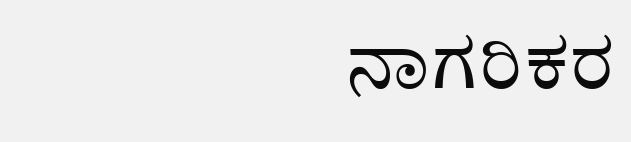ನಾಗರಿಕರ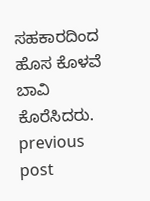ಸಹಕಾರದಿಂದ ಹೊಸ ಕೊಳವೆ ಬಾವಿ ಕೊರೆಸಿದರು.
previous post